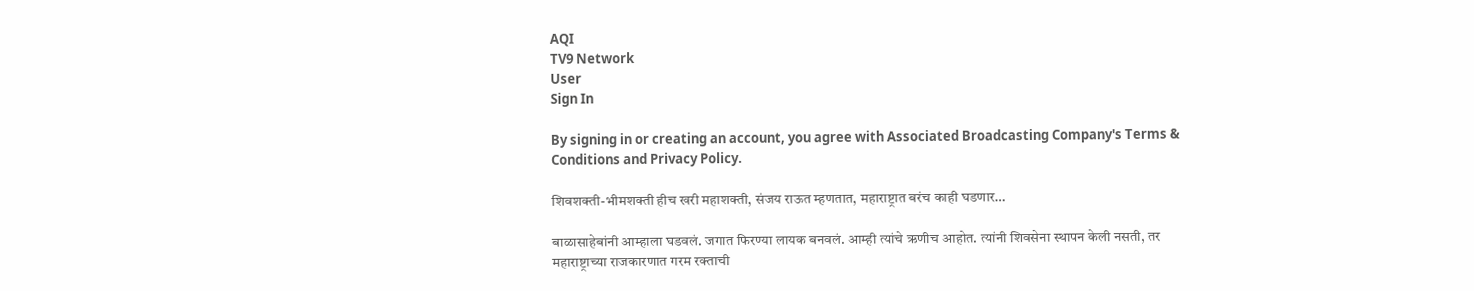AQI
TV9 Network
User
Sign In

By signing in or creating an account, you agree with Associated Broadcasting Company's Terms & Conditions and Privacy Policy.

शिवशक्ती-भीमशक्ती हीच खरी महाशक्ती, संजय राऊत म्हणतात, महाराष्ट्रात बरंच काही घडणार…

बाळासाहेबांनी आम्हाला घडवलं. जगात फिरण्या लायक बनवलं. आम्ही त्यांचे ऋणीच आहोत. त्यांनी शिवसेना स्थापन केली नसती, तर महाराष्ट्राच्या राजकारणात गरम रक्ताची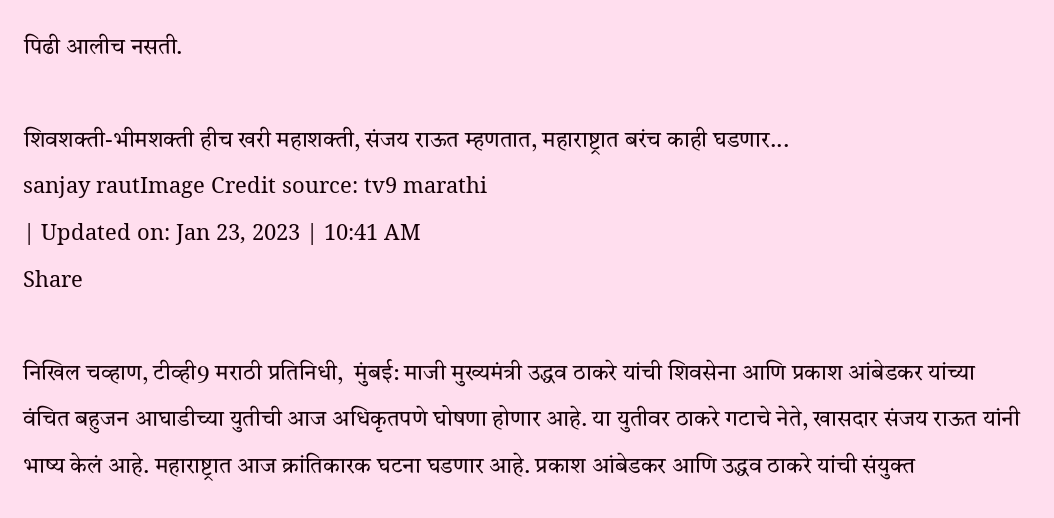पिढी आलीच नसती.

शिवशक्ती-भीमशक्ती हीच खरी महाशक्ती, संजय राऊत म्हणतात, महाराष्ट्रात बरंच काही घडणार...
sanjay rautImage Credit source: tv9 marathi
| Updated on: Jan 23, 2023 | 10:41 AM
Share

निखिल चव्हाण, टीव्ही9 मराठी प्रतिनिधी,  मुंबई: माजी मुख्यमंत्री उद्धव ठाकरे यांची शिवसेना आणि प्रकाश आंबेडकर यांच्या वंचित बहुजन आघाडीच्या युतीची आज अधिकृतपणे घोषणा होणार आहे. या युतीवर ठाकरे गटाचे नेते, खासदार संजय राऊत यांनी भाष्य केलं आहे. महाराष्ट्रात आज क्रांतिकारक घटना घडणार आहे. प्रकाश आंबेडकर आणि उद्धव ठाकरे यांची संयुक्त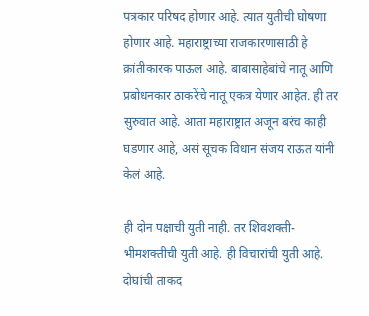पत्रकार परिषद होणार आहे. त्यात युतीची घोषणा होणार आहे. महाराष्ट्राच्या राजकारणासाठी हे क्रांतीकारक पाऊल आहे. बाबासाहेबांचे नातू आणि प्रबोधनकार ठाकरेंचे नातू एकत्र येणार आहेत. ही तर सुरुवात आहे. आता महाराष्ट्रात अजून बरंच काही घडणार आहे, असं सूचक विधान संजय राऊत यांनी केलं आहे.

ही दोन पक्षाची युती नाही. तर शिवशक्ती-भीमशक्तीची युती आहे. ही विचारांची युती आहे. दोघांची ताकद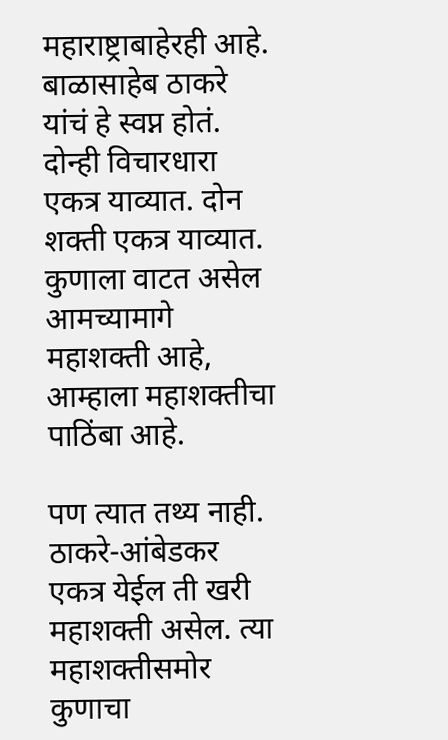महाराष्ट्राबाहेरही आहे. बाळासाहेब ठाकरे यांचं हे स्वप्न होतं. दोन्ही विचारधारा एकत्र याव्यात. दोन शक्ती एकत्र याव्यात. कुणाला वाटत असेल आमच्यामागे महाशक्ती आहे, आम्हाला महाशक्तीचा पाठिंबा आहे.

पण त्यात तथ्य नाही. ठाकरे-आंबेडकर एकत्र येईल ती खरी महाशक्ती असेल. त्या महाशक्तीसमोर कुणाचा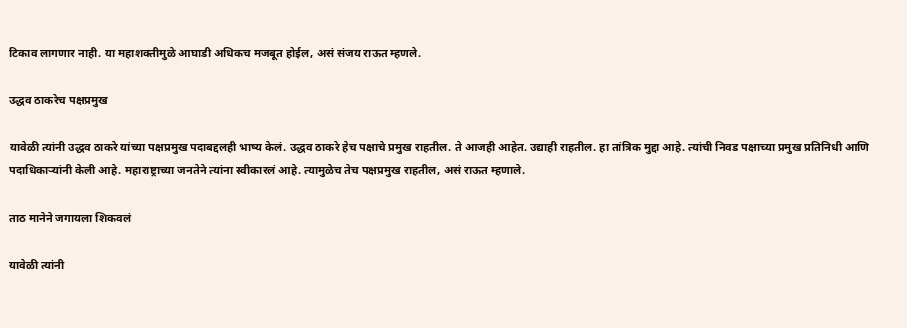टिकाव लागणार नाही. या महाशक्तीमुळे आघाडी अधिकच मजबूत होईल, असं संजय राऊत म्हणले.

उद्धव ठाकरेच पक्षप्रमुख

यावेळी त्यांनी उद्धव ठाकरे यांच्या पक्षप्रमुख पदाबद्दलही भाष्य केलं. उद्धव ठाकरे हेच पक्षाचे प्रमुख राहतील. ते आजही आहेत. उद्याही राहतील. हा तांत्रिक मुद्दा आहे. त्यांची निवड पक्षाच्या प्रमुख प्रतिनिधी आणि पदाधिकाऱ्यांनी केली आहे. महाराष्ट्राच्या जनतेने त्यांना स्वीकारलं आहे. त्यामुळेच तेच पक्षप्रमुख राहतील, असं राऊत म्हणाले.

ताठ मानेने जगायला शिकवलं

यावेळी त्यांनी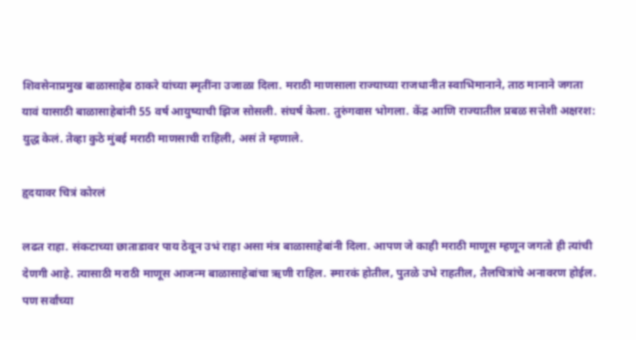शिवसेनाप्रमुख बाळासाहेब ठाकरे यांच्या स्मृतींना उजाळा दिला. मराठी माणसाला राज्याच्या राजधानीत स्वाभिमानाने, ताठ मानाने जगता यावं यासाठी बाळासाहेबांनी 55 वर्ष आयुष्याची झिज सोसली. संघर्ष केला. तुरुंगवास भोगला. केंद्र आणि राज्यातील प्रबळ सत्तेशी अक्षरश: युद्ध केलं. तेव्हा कुठे मुंबई मराठी माणसाची राहिली, असं ते म्हणाले.

हृदयावर चित्रं कोरलं

लढत राहा. संकटाच्या छाताडावर पाय ठेवून उभं राहा असा मंत्र बाळासाहेबांनी दिला. आपण जे काही मराठी माणूस म्हणून जगतो ही त्यांची देणगी आहे. त्यासाठी मराठी माणूस आजन्म बाळासाहेबांचा ऋणी राहिल. स्मारकं होतील, पुतळे उभे राहतील, तैलचित्रांचे अनावरण होईल. पण सर्वांच्या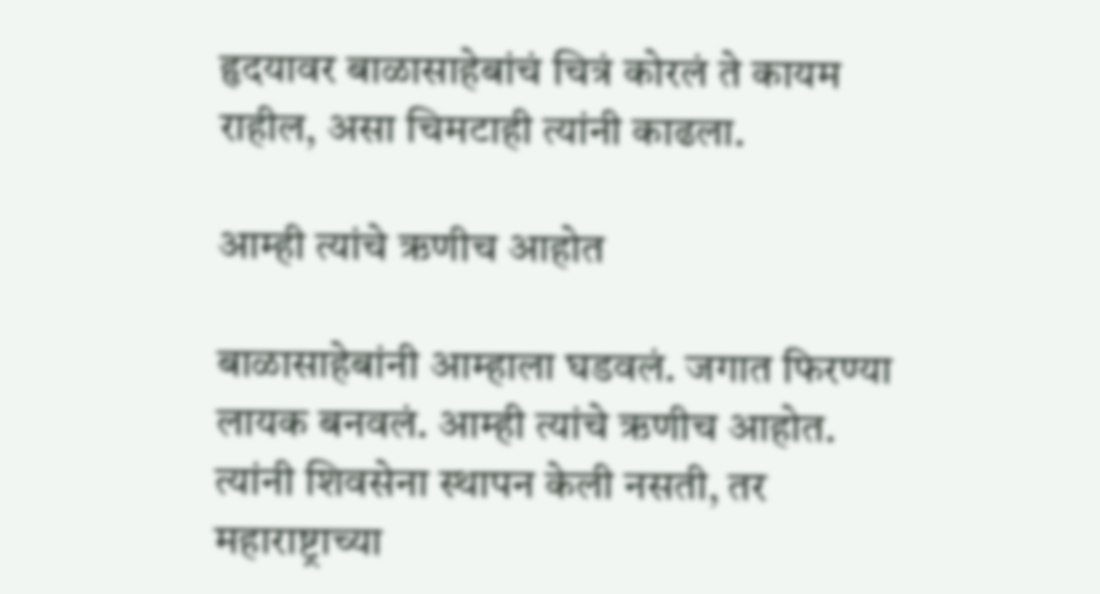हृदयावर बाळासाहेबांचं चित्रं कोरलं ते कायम राहील, असा चिमटाही त्यांनी काढला.

आम्ही त्यांचे ऋणीच आहोत

बाळासाहेबांनी आम्हाला घडवलं. जगात फिरण्या लायक बनवलं. आम्ही त्यांचे ऋणीच आहोत. त्यांनी शिवसेना स्थापन केली नसती, तर महाराष्ट्राच्या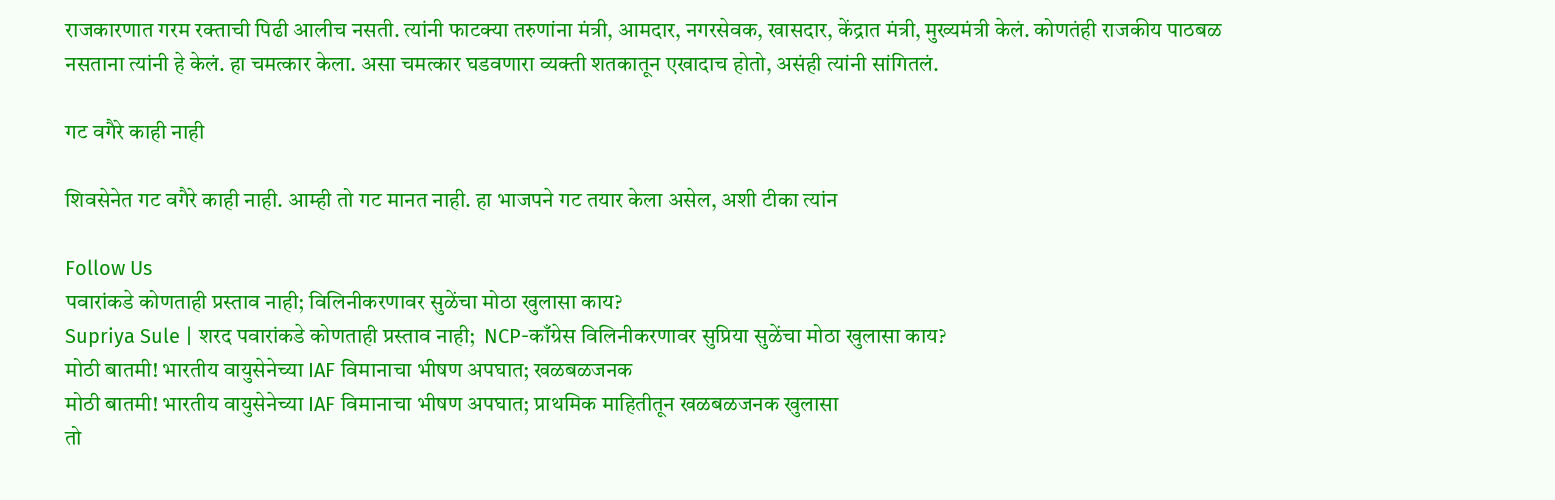राजकारणात गरम रक्ताची पिढी आलीच नसती. त्यांनी फाटक्या तरुणांना मंत्री, आमदार, नगरसेवक, खासदार, केंद्रात मंत्री, मुख्यमंत्री केलं. कोणतंही राजकीय पाठबळ नसताना त्यांनी हे केलं. हा चमत्कार केला. असा चमत्कार घडवणारा व्यक्ती शतकातून एखादाच होतो, असंही त्यांनी सांगितलं.

गट वगैरे काही नाही

शिवसेनेत गट वगैरे काही नाही. आम्ही तो गट मानत नाही. हा भाजपने गट तयार केला असेल, अशी टीका त्यांन

Follow Us
पवारांकडे कोणताही प्रस्ताव नाही; विलिनीकरणावर सुळेंचा मोठा खुलासा काय?
Supriya Sule | शरद पवारांकडे कोणताही प्रस्ताव नाही;  NCP-काँग्रेस विलिनीकरणावर सुप्रिया सुळेंचा मोठा खुलासा काय?
मोठी बातमी! भारतीय वायुसेनेच्या IAF विमानाचा भीषण अपघात; खळबळजनक
मोठी बातमी! भारतीय वायुसेनेच्या IAF विमानाचा भीषण अपघात; प्राथमिक माहितीतून खळबळजनक खुलासा
तो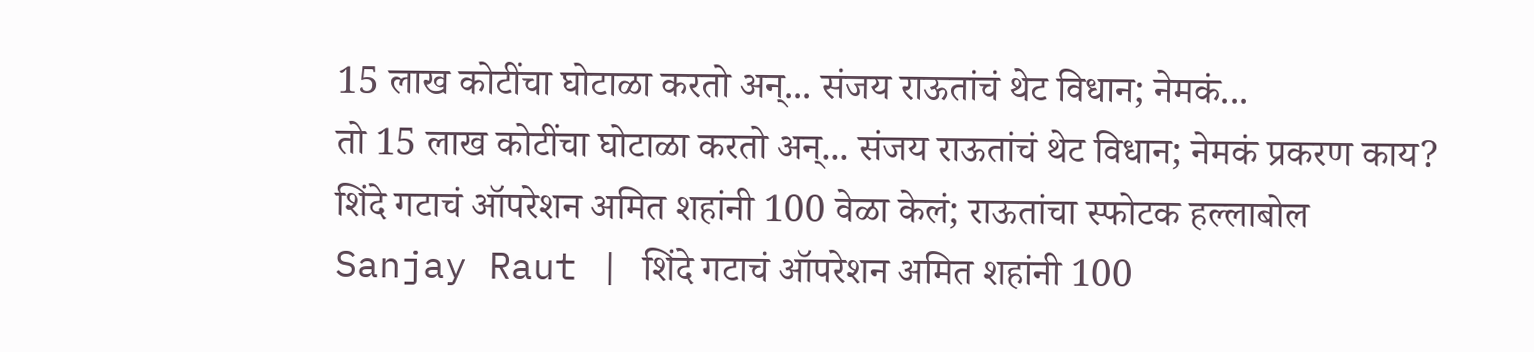15 लाख कोटींचा घोटाळा करतो अन्... संजय राऊतांचं थेट विधान; नेमकं...
तो 15 लाख कोटींचा घोटाळा करतो अन्... संजय राऊतांचं थेट विधान; नेमकं प्रकरण काय?
शिंदे गटाचं ऑपरेशन अमित शहांनी 100 वेळा केलं; राऊतांचा स्फोटक हल्लाबोल
Sanjay Raut | शिंदे गटाचं ऑपरेशन अमित शहांनी 100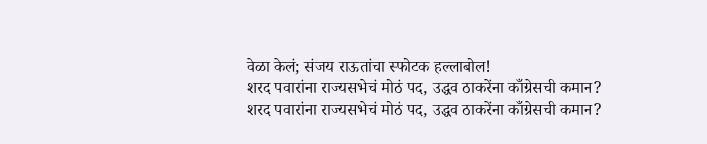वेळा केलं; संजय राऊतांचा स्फोटक हल्लाबोल!
शरद पवारांना राज्यसभेचं मोठं पद, उद्धव ठाकरेंना काँग्रेसची कमान?
शरद पवारांना राज्यसभेचं मोठं पद, उद्धव ठाकरेंना काँग्रेसची कमान?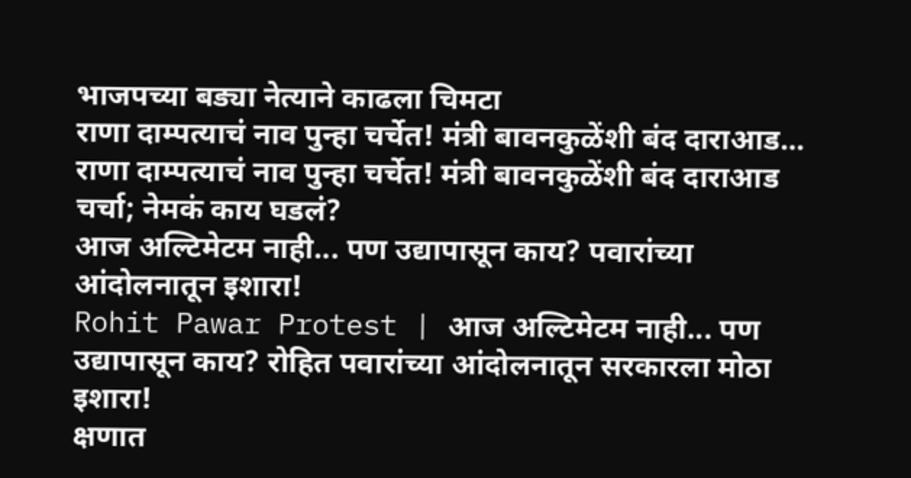भाजपच्या बड्या नेत्याने काढला चिमटा
राणा दाम्पत्याचं नाव पुन्हा चर्चेत! मंत्री बावनकुळेंशी बंद दाराआड...
राणा दाम्पत्याचं नाव पुन्हा चर्चेत! मंत्री बावनकुळेंशी बंद दाराआड चर्चा; नेमकं काय घडलं?
आज अल्टिमेटम नाही... पण उद्यापासून काय? पवारांच्या आंदोलनातून इशारा!
Rohit Pawar Protest | आज अल्टिमेटम नाही... पण उद्यापासून काय? रोहित पवारांच्या आंदोलनातून सरकारला मोठा इशारा!
क्षणात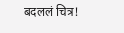बदललं चित्र!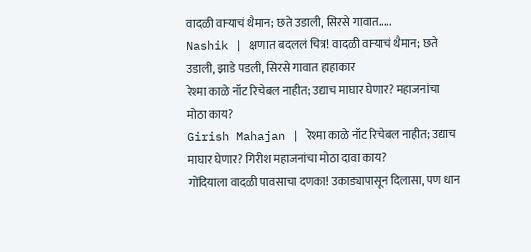वादळी वाऱ्याचं थैमान; छते उडाली, सिरसे गावात.....
Nashik | क्षणात बदललं चित्र! वादळी वाऱ्याचं थैमान; छते उडाली, झाडे पडली, सिरसे गावात हाहाकार
रेश्मा काळे नॉट रिचेबल नाहीत; उद्याच माघार घेणार? महाजनांचा मोठा काय?
Girish Mahajan | रेश्मा काळे नॉट रिचेबल नाहीत; उद्याच माघार घेणार? गिरीश महाजनांचा मोठा दावा काय?
गोंदियाला वादळी पावसाचा दणका! उकाड्यापासून दिलासा, पण धान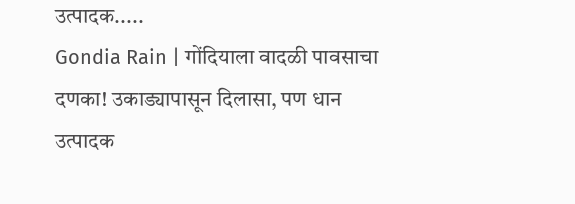उत्पादक.....
Gondia Rain | गोंदियाला वादळी पावसाचा दणका! उकाड्यापासून दिलासा, पण धान उत्पादक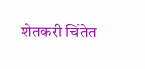शेतकरी चिंतेत